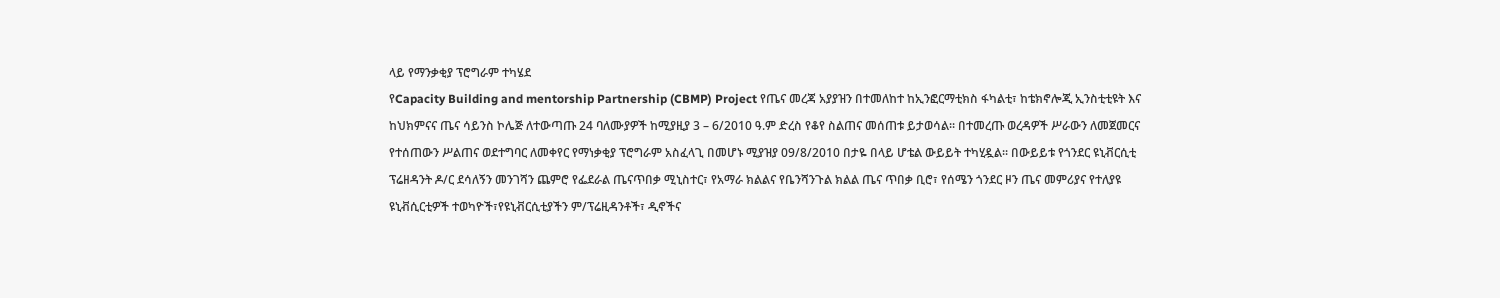ላይ የማንቃቂያ ፕሮግራም ተካሄደ
የCapacity Building and mentorship Partnership (CBMP) Project የጤና መረጃ አያያዝን በተመለከተ ከኢንፎርማቲክስ ፋካልቲ፣ ከቴክኖሎጂ ኢንስቲቲዩት እና ከህክምናና ጤና ሳይንስ ኮሌጅ ለተውጣጡ 24 ባለሙያዎች ከሚያዚያ 3 – 6/2010 ዓ.ም ድረስ የቆየ ስልጠና መሰጠቱ ይታወሳል፡፡ በተመረጡ ወረዳዎች ሥራውን ለመጀመርና የተሰጠውን ሥልጠና ወደተግባር ለመቀየር የማነቃቂያ ፕሮግራም አስፈላጊ በመሆኑ ሚያዝያ 09/8/2010 በታዬ በላይ ሆቴል ውይይት ተካሂዷል፡፡ በውይይቱ የጎንደር ዩኒቭርሲቲ ፕሬዘዳንት ዶ/ር ደሳለኝን መንገሻን ጨምሮ የፌደራል ጤናጥበቃ ሚኒስተር፣ የአማራ ክልልና የቤንሻንጉል ክልል ጤና ጥበቃ ቢሮ፣ የሰሜን ጎንደር ዞን ጤና መምሪያና የተለያዩ ዩኒቭሲርቲዎች ተወካዮች፣የዩኒቭርሲቲያችን ም/ፕሬዚዳንቶች፣ ዲኖችና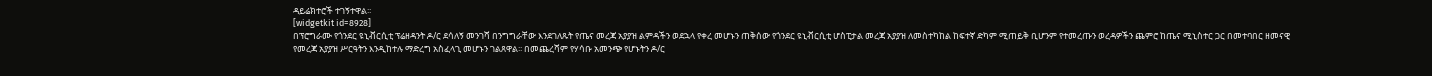ዳይሬክተሮች ተገኝተዋል፡፡
[widgetkit id=8928]
በፕሮግራሙ የጎንደር ዩኒቭርሲቲ ፕሬዘዳንት ዶ/ር ደሳለኝ መንገሻ በንግግራቸው እንደገለጹት የጤና መረጃ አያያዝ ልምዳችን ወደኋላ የቀረ መሆኑን ጠቅሰው የጎንደር ዩኒቭርሲቲ ሆስፒታል መረጃ አያያዝ ለመስተካከል ከፍተኛ ድካም ሚጠይቅ ቢሆንም የተመረጡን ወረዳዎችን ጨምሮ ከጤና ሚኒስተር ጋር በመተባበር ዘመናዊ የመረጃ አያያዝ ሥርዓትን እንዲከተሉ ማድረግ አስፈላጊ መሆኑን ገልጸዋል፡፡ በመጨረሻም የሃሳቡ አመንጭ የሆኑትን ዶ/ር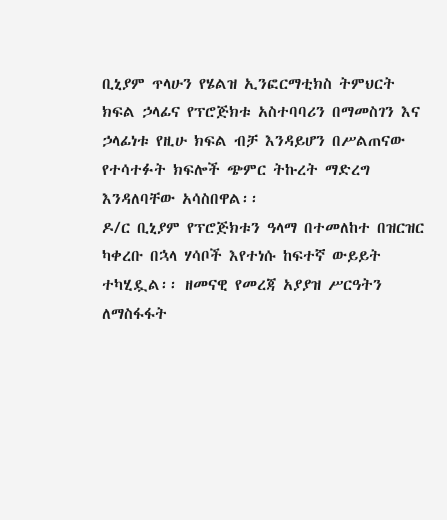ቢኒያም ጥላሁን የሄልዝ ኢንፎርማቲክስ ትምህርት ክፍል ኃላፊና የፕሮጅክቱ አስተባባሪን በማመስገን እና ኃላፊነቱ የዚሁ ክፍል ብቻ እንዳይሆን በሥልጠናው የተሳተፉት ክፍሎች ጭምር ትኩረት ማድረግ እንዳለባቸው አሳስበዋል፡፡
ዶ/ር ቢኒያም የፕሮጅክቱን ዓላማ በተመለከተ በዝርዝር ካቀረቡ በኋላ ሃሳቦች እየተነሱ ከፍተኛ ውይይት ተካሂዷል፡፡ ዘመናዊ የመረጃ አያያዝ ሥርዓትን ለማስፋፋት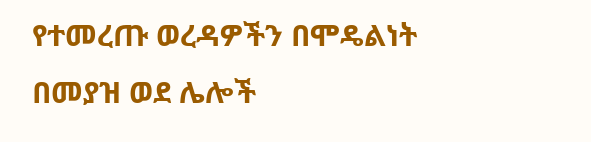የተመረጡ ወረዳዎችን በሞዴልነት በመያዝ ወደ ሌሎች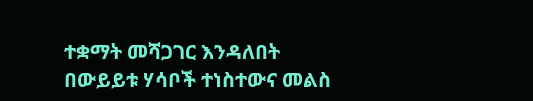ተቋማት መሻጋገር እንዳለበት በውይይቱ ሃሳቦች ተነስተውና መልስ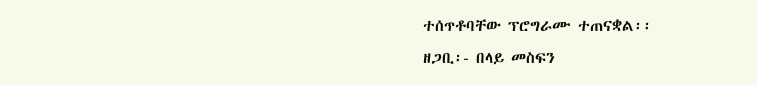ተሰጥቶባቸው ፕሮግራሙ ተጠናቋል፡፡
ዘጋቢ፡- በላይ መስፍን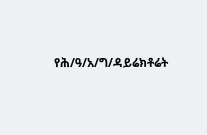የሕ/ዓ/አ/ግ/ዳይሬክቶሬት